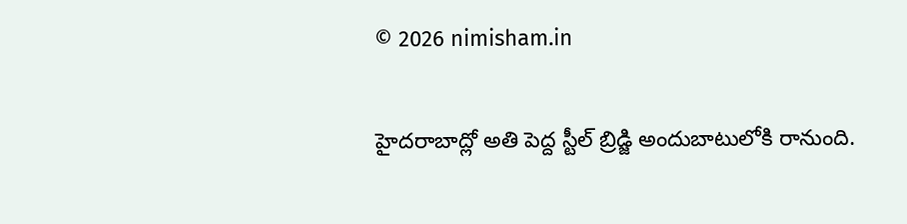© 2026 nimisham.in

హైదరాబాద్లో అతి పెద్ద స్టీల్ బ్రిడ్జి అందుబాటులోకి రానుంది.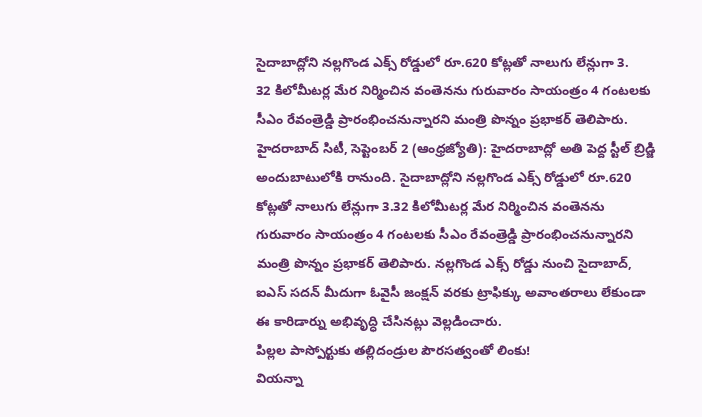సైదాబాద్లోని నల్లగొండ ఎక్స్ రోడ్డులో రూ.620 కోట్లతో నాలుగు లేన్లుగా 3.
32 కిలోమీటర్ల మేర నిర్మించిన వంతెనను గురువారం సాయంత్రం 4 గంటలకు సీఎం రేవంత్రెడ్డి ప్రారంభించనున్నారని మంత్రి పొన్నం ప్రభాకర్ తెలిపారు.
హైదరాబాద్ సిటీ, సెప్టెంబర్ 2 (ఆంధ్రజ్యోతి): హైదరాబాద్లో అతి పెద్ద స్టీల్ బ్రిడ్జి అందుబాటులోకి రానుంది. సైదాబాద్లోని నల్లగొండ ఎక్స్ రోడ్డులో రూ.620 కోట్లతో నాలుగు లేన్లుగా 3.32 కిలోమీటర్ల మేర నిర్మించిన వంతెనను గురువారం సాయంత్రం 4 గంటలకు సీఎం రేవంత్రెడ్డి ప్రారంభించనున్నారని మంత్రి పొన్నం ప్రభాకర్ తెలిపారు. నల్లగొండ ఎక్స్ రోడ్డు నుంచి సైదాబాద్, ఐఎస్ సదన్ మీదుగా ఓవైసీ జంక్షన్ వరకు ట్రాఫిక్కు అవాంతరాలు లేకుండా ఈ కారిడార్ను అభివృద్ధి చేసినట్లు వెల్లడించారు.
పిల్లల పాస్పోర్టుకు తల్లిదండ్రుల పౌరసత్వంతో లింకు!
వియన్నా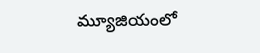మ్యూజియంలో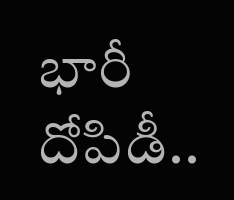భారీ దోపిడీ..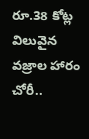రూ.38 కోట్ల విలువైన వజ్రాల హారం చోరీ..